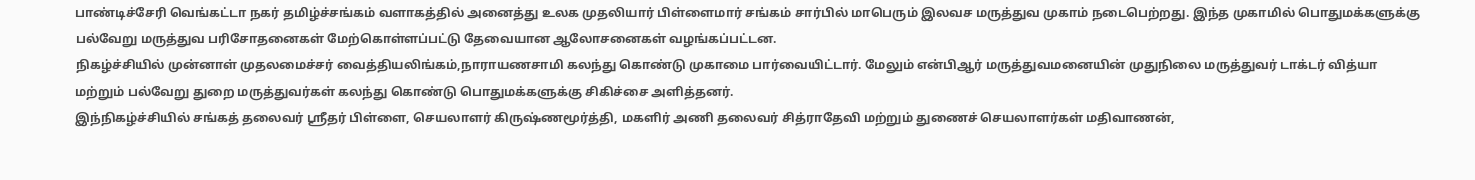பாண்டிச்சேரி வெங்கட்டா நகர் தமிழ்ச்சங்கம் வளாகத்தில் அனைத்து உலக முதலியார் பிள்ளைமார் சங்கம் சார்பில் மாபெரும் இலவச மருத்துவ முகாம் நடைபெற்றது. இந்த முகாமில் பொதுமக்களுக்கு பல்வேறு மருத்துவ பரிசோதனைகள் மேற்கொள்ளப்பட்டு தேவையான ஆலோசனைகள் வழங்கப்பட்டன.
நிகழ்ச்சியில் முன்னாள் முதலமைச்சர் வைத்தியலிங்கம்,நாராயணசாமி கலந்து கொண்டு முகாமை பார்வையிட்டார். மேலும் என்பிஆர் மருத்துவமனையின் முதுநிலை மருத்துவர் டாக்டர் வித்யா மற்றும் பல்வேறு துறை மருத்துவர்கள் கலந்து கொண்டு பொதுமக்களுக்கு சிகிச்சை அளித்தனர்.
இந்நிகழ்ச்சியில் சங்கத் தலைவர் ஸ்ரீதர் பிள்ளை, செயலாளர் கிருஷ்ணமூர்த்தி, மகளிர் அணி தலைவர் சித்ராதேவி மற்றும் துணைச் செயலாளர்கள் மதிவாணன்,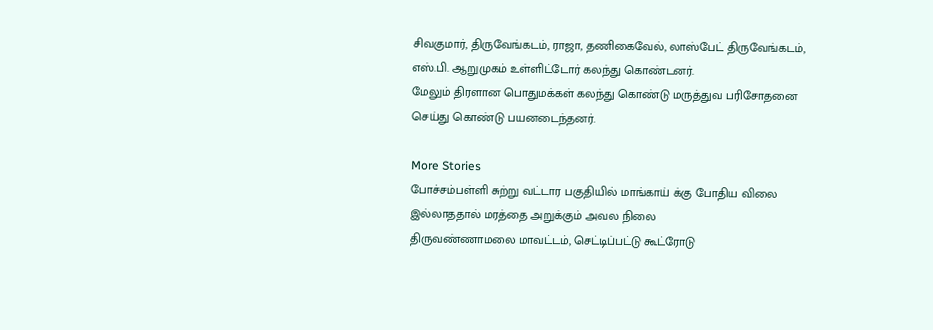சிவகுமார், திருவேங்கடம், ராஜா, தணிகைவேல், லாஸ்பேட் திருவேங்கடம், எஸ்.பி. ஆறுமுகம் உள்ளிட்டோர் கலந்து கொண்டனர்.
மேலும் திரளான பொதுமக்கள் கலந்து கொண்டு மருத்துவ பரிசோதனை செய்து கொண்டு பயனடைந்தனர்.

More Stories
போச்சம்பள்ளி சுற்று வட்டார பகுதியில் மாங்காய் க்கு போதிய விலை இல்லாததால் மரத்தை அறுக்கும் அவல நிலை
திருவண்ணாமலை மாவட்டம், செட்டிப்பட்டு கூட்ரோடு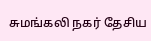சுமங்கலி நகர் தேசிய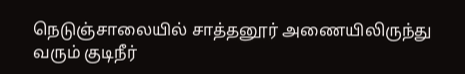நெடுஞ்சாலையில் சாத்தனூர் அணையிலிருந்து வரும் குடிநீர்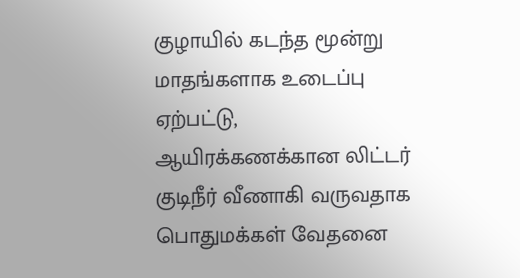குழாயில் கடந்த மூன்று மாதங்களாக உடைப்பு ஏற்பட்டு, ஆயிரக்கணக்கான லிட்டர் குடிநீர் வீணாகி வருவதாக பொதுமக்கள் வேதனை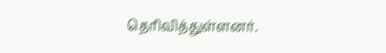தெரிவித்துள்ளனர்.